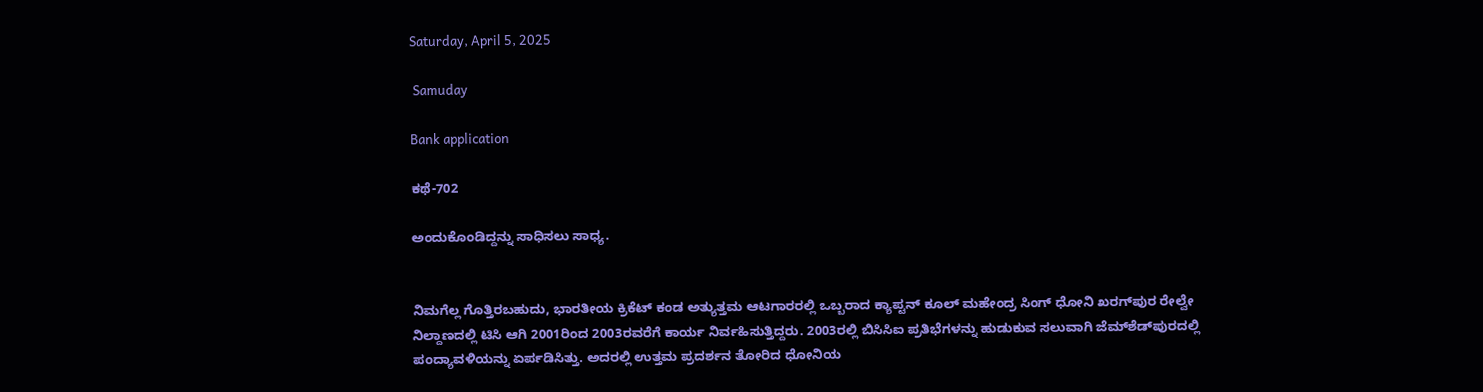Saturday, April 5, 2025

 Samuday

Bank application

ಕಥೆ-702

ಅಂದುಕೊಂಡಿದ್ದನ್ನು ಸಾಧಿಸಲು ಸಾಧ್ಯ.


ನಿಮಗೆಲ್ಲ ಗೊತ್ತಿರಬಹುದು, ಭಾರತೀಯ ಕ್ರಿಕೆಟ್‌ ಕಂಡ ಅತ್ಯುತ್ತಮ ಆಟಗಾರರಲ್ಲಿ ಒಬ್ಬರಾದ ಕ್ಯಾಪ್ಟನ್ ಕೂಲ್ ಮಹೇಂದ್ರ ಸಿಂಗ್‌ ಧೋನಿ ಖರಗ್‌ಪುರ ರೇಲ್ವೇ ನಿಲ್ದಾಣದಲ್ಲಿ ಟಿಸಿ ಆಗಿ 2001ರಿಂದ 2003ರವರೆಗೆ ಕಾರ್ಯ ನಿರ್ವಹಿಸುತ್ತಿದ್ದರು. 2003ರಲ್ಲಿ ಬಿಸಿಸಿಐ ಪ್ರತಿಭೆಗಳನ್ನು ಹುಡುಕುವ ಸಲುವಾಗಿ ಜೆಮ್‌ಶೆಡ್‌ಪುರದಲ್ಲಿ ಪಂದ್ಯಾವಳಿಯನ್ನು ಏರ್ಪಡಿಸಿತ್ತು. ಅದರಲ್ಲಿ ಉತ್ತಮ ಪ್ರದರ್ಶನ ತೋರಿದ ಧೋನಿಯ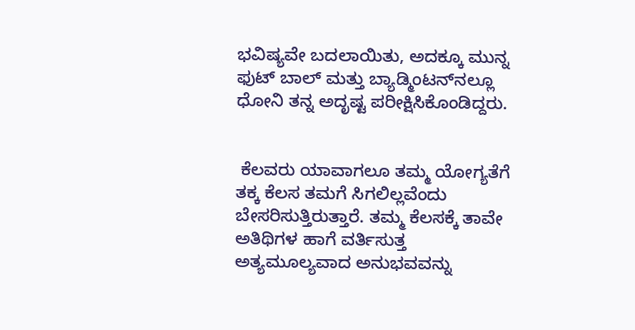ಭವಿಷ್ಯವೇ ಬದಲಾಯಿತು, ಅದಕ್ಕೂ ಮುನ್ನ ಫುಟ್‌ ಬಾಲ್‌ ಮತ್ತು ಬ್ಯಾಡ್ಮಿಂಟನ್‌ನಲ್ಲೂ ಧೋನಿ ತನ್ನ ಅದೃಷ್ಟ ಪರೀಕ್ಷಿಸಿಕೊಂಡಿದ್ದರು.


 ಕೆಲವರು ಯಾವಾಗಲೂ ತಮ್ಮ ಯೋಗ್ಯತೆಗೆ ತಕ್ಕ ಕೆಲಸ ತಮಗೆ ಸಿಗಲಿಲ್ಲವೆಂದು ಬೇಸರಿಸುತ್ತಿರುತ್ತಾರೆ. ತಮ್ಮ ಕೆಲಸಕ್ಕೆ ತಾವೇ ಅತಿಥಿಗಳ ಹಾಗೆ ವರ್ತಿಸುತ್ತ ಅತ್ಯಮೂಲ್ಯವಾದ ಅನುಭವವನ್ನು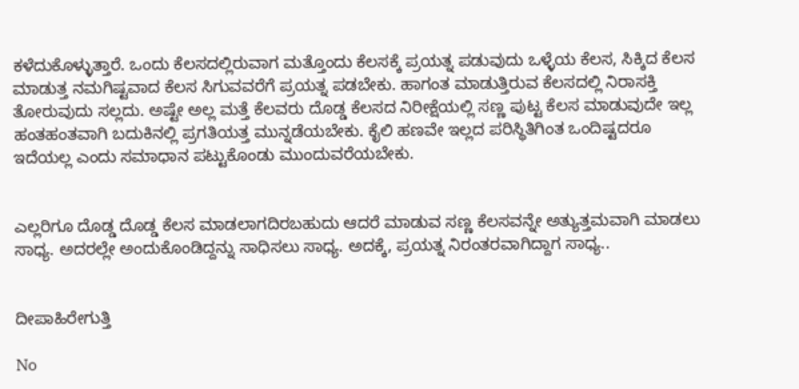ಕಳೆದುಕೊಳ್ಳುತ್ತಾರೆ. ಒಂದು ಕೆಲಸದಲ್ಲಿರುವಾಗ ಮತ್ತೊಂದು ಕೆಲಸಕ್ಕೆ ಪ್ರಯತ್ನ ಪಡುವುದು ಒಳ್ಳೆಯ ಕೆಲಸ, ಸಿಕ್ಕಿದ ಕೆಲಸ ಮಾಡುತ್ತ ನಮಗಿಷ್ಟವಾದ ಕೆಲಸ ಸಿಗುವವರೆಗೆ ಪ್ರಯತ್ನ ಪಡಬೇಕು. ಹಾಗಂತ ಮಾಡುತ್ತಿರುವ ಕೆಲಸದಲ್ಲಿ ನಿರಾಸಕ್ತಿ ತೋರುವುದು ಸಲ್ಲದು. ಅಷ್ಟೇ ಅಲ್ಲ ಮತ್ತೆ ಕೆಲವರು ದೊಡ್ಡ ಕೆಲಸದ ನಿರೀಕ್ಷೆಯಲ್ಲಿ ಸಣ್ಣ ಪುಟ್ಟ ಕೆಲಸ ಮಾಡುವುದೇ ಇಲ್ಲ ಹಂತಹಂತವಾಗಿ ಬದುಕಿನಲ್ಲಿ ಪ್ರಗತಿಯತ್ತ ಮುನ್ನಡೆಯಬೇಕು. ಕೈಲಿ ಹಣವೇ ಇಲ್ಲದ ಪರಿಸ್ಥಿತಿಗಿಂತ ಒಂದಿಷ್ಟದರೂ ಇದೆಯಲ್ಲ ಎಂದು ಸಮಾಧಾನ ಪಟ್ಟುಕೊಂಡು ಮುಂದುವರೆಯಬೇಕು.


ಎಲ್ಲರಿಗೂ ದೊಡ್ಡ ದೊಡ್ಡ ಕೆಲಸ ಮಾಡಲಾಗದಿರಬಹುದು ಆದರೆ ಮಾಡುವ ಸಣ್ಣ ಕೆಲಸವನ್ನೇ ಅತ್ಯುತ್ತಮವಾಗಿ ಮಾಡಲು ಸಾಧ್ಯ. ಅದರಲ್ಲೇ ಅಂದುಕೊಂಡಿದ್ದನ್ನು ಸಾಧಿಸಲು ಸಾಧ್ಯ. ಅದಕ್ಕೆ, ಪ್ರಯತ್ನ ನಿರಂತರವಾಗಿದ್ದಾಗ ಸಾಧ್ಯ..


ದೀಪಾಹಿರೇಗುತ್ತಿ

No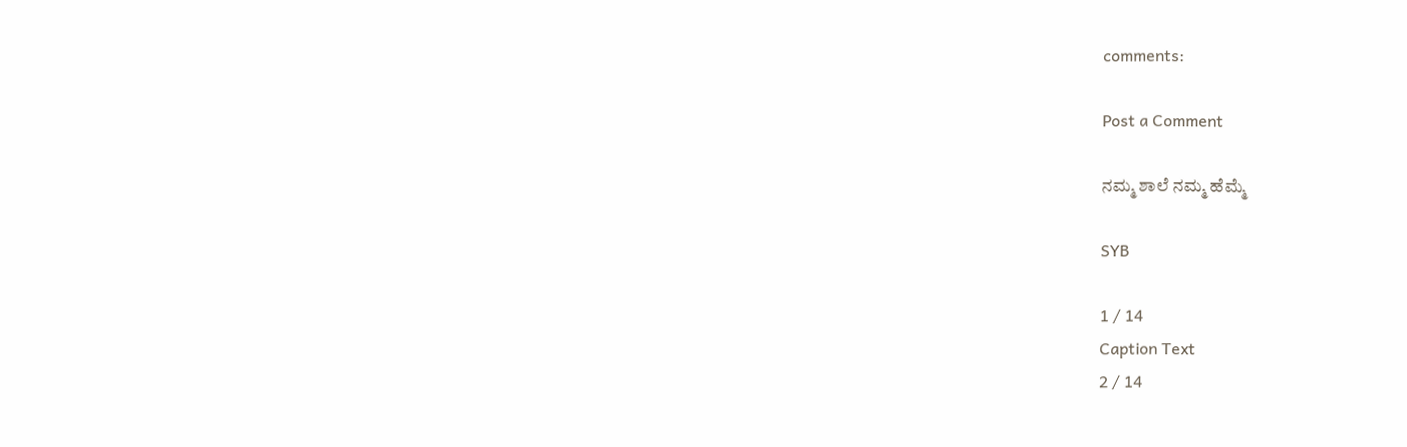comments:

Post a Comment

ನಮ್ಮ ಶಾಲೆ ನಮ್ಮ ಹೆಮ್ಮೆ

SYB

1 / 14
Caption Text
2 / 14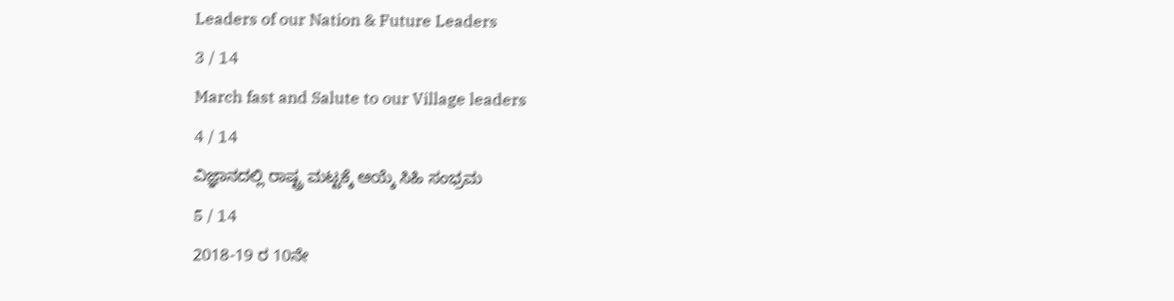Leaders of our Nation & Future Leaders
3 / 14
March fast and Salute to our Village leaders
4 / 14
ವಿಜ್ಞಾನದಲ್ಲಿ ರಾಷ್ಟ್ರ ಮಟ್ಟಕ್ಕೆ ಆಯ್ಕೆ ಸಿಹಿ ಸಂಭ್ರಮ
5 / 14
2018-19 ರ 10ನೇ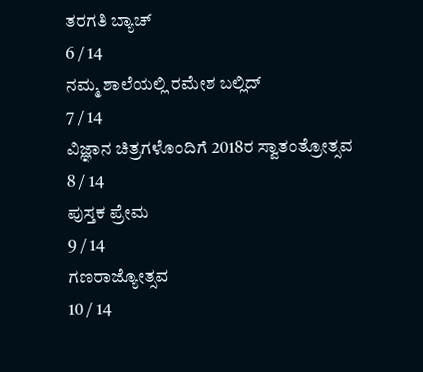ತರಗತಿ ಬ್ಯಾಚ್
6 / 14
ನಮ್ಮ ಶಾಲೆಯಲ್ಲಿ ರಮೇಶ ಬಲ್ಲಿದ್
7 / 14
ವಿಜ್ಞಾನ ಚಿತ್ರಗಳೊಂದಿಗೆ 2018ರ ಸ್ವಾತಂತ್ರೋತ್ಸವ
8 / 14
ಪುಸ್ತಕ ಪ್ರೇಮ
9 / 14
ಗಣರಾಜ್ಯೋತ್ಸವ
10 / 14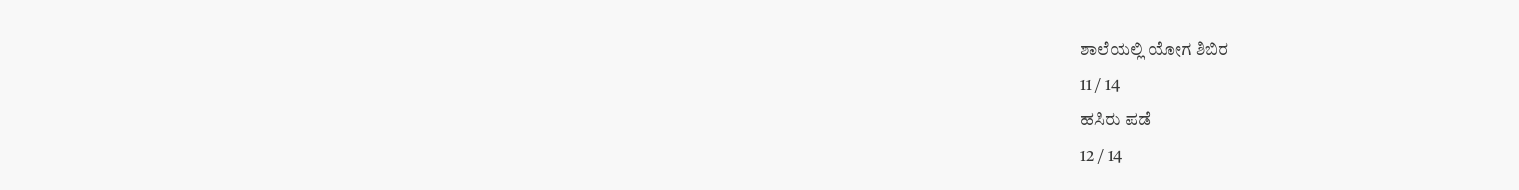ಶಾಲೆಯಲ್ಲಿ ಯೋಗ ಶಿಬಿರ
11 / 14
ಹಸಿರು ಪಡೆ
12 / 14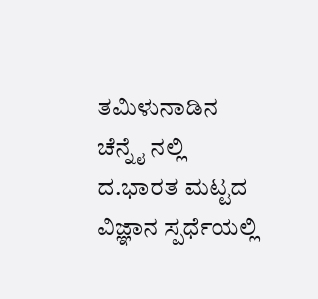ತಮಿಳುನಾಡಿನ ಚೆನ್ನೈ ನಲ್ಲಿ ದ.ಭಾರತ ಮಟ್ಟದ ವಿಜ್ಞಾನ ಸ್ಪರ್ಧೆಯಲ್ಲಿ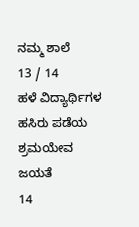ನಮ್ಮ ಶಾಲೆ
13 / 14
ಹಳೆ ವಿದ್ಯಾರ್ಥಿಗಳ ಹಸಿರು ಪಡೆಯ ಶ್ರಮಯೇವ ಜಯತೆ
14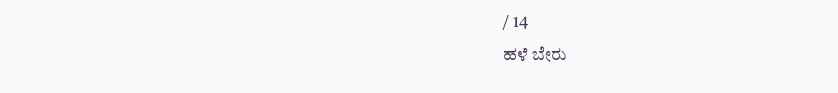/ 14
ಹಳೆ ಬೇರು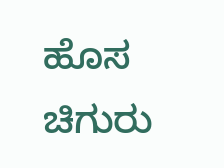ಹೊಸ ಚಿಗುರು